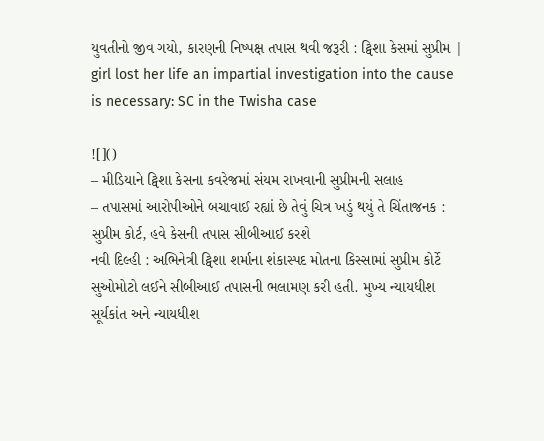યુવતીનો જીવ ગયો, કારણની નિષ્પક્ષ તપાસ થવી જરૂરી : ટ્વિશા કેસમાં સુપ્રીમ | girl lost her life an impartial investigation into the cause is necessary: SC in the Twisha case

![]()
– મીડિયાને ટ્વિશા કેસના કવરેજમાં સંયમ રાખવાની સુપ્રીમની સલાહ
– તપાસમાં આરોપીઓને બચાવાઈ રહ્યાં છે તેવું ચિત્ર ખડું થયું તે ચિંતાજનક : સુપ્રીમ કોર્ટ, હવે કેસની તપાસ સીબીઆઈ કરશે
નવી દિલ્હી : અભિનેત્રી ટ્વિશા શર્માના શંકાસ્પદ મોતના કિસ્સામાં સુપ્રીમ કોર્ટે સુઓમોટો લઈને સીબીઆઈ તપાસની ભલામણ કરી હતી. મુખ્ય ન્યાયધીશ સૂર્યકાંત અને ન્યાયધીશ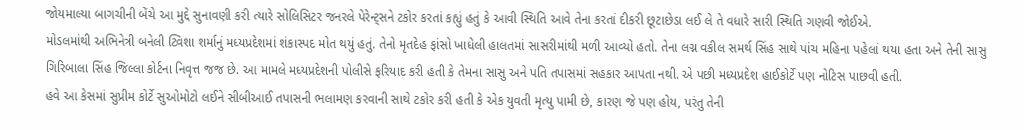જોયમાલ્યા બાગચીની બેંચે આ મુદ્દે સુનાવણી કરી ત્યારે સોલિસિટર જનરલે પેરેન્ટ્સને ટકોર કરતાં કહ્યું હતું કે આવી સ્થિતિ આવે તેના કરતાં દીકરી છૂટાછેડા લઈ લે તે વધારે સારી સ્થિતિ ગણવી જોઈએ.
મોડલમાંથી અભિનેત્રી બનેલી ટ્વિશા શર્માનું મધ્યપ્રદેશમાં શંકાસ્પદ મોત થયું હતું. તેનો મૃતદેહ ફાંસો ખાધેલી હાલતમાં સાસરીમાંથી મળી આવ્યો હતો. તેના લગ્ન વકીલ સમર્થ સિંહ સાથે પાંચ મહિના પહેલાં થયા હતા અને તેની સાસુ ગિરિબાલા સિંહ જિલ્લા કોર્ટના નિવૃત્ત જજ છે. આ મામલે મધ્યપ્રદેશની પોલીસે ફરિયાદ કરી હતી કે તેમના સાસુ અને પતિ તપાસમાં સહકાર આપતા નથી. એ પછી મધ્યપ્રદેશ હાઈકોર્ટે પણ નોટિસ પાછવી હતી.
હવે આ કેસમાં સુપ્રીમ કોર્ટે સુઓમોટો લઈને સીબીઆઈ તપાસની ભલામણ કરવાની સાથે ટકોર કરી હતી કે એક યુવતી મૃત્યુ પામી છે, કારણ જે પણ હોય, પરંતુ તેની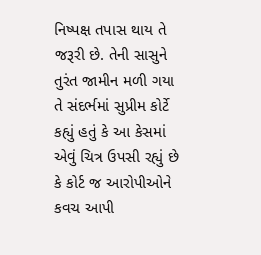નિષ્પક્ષ તપાસ થાય તે જરૂરી છે. તેની સાસુને તુરંત જામીન મળી ગયા તે સંદર્ભમાં સુપ્રીમ કોર્ટે કહ્યું હતું કે આ કેસમાં એવું ચિત્ર ઉપસી રહ્યું છે કે કોર્ટ જ આરોપીઓને કવચ આપી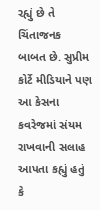રહ્યું છે તે ચિંતાજનક બાબત છે. સુપ્રીમ કોર્ટે મીડિયાને પણ આ કેસના કવરેજમાં સંયમ રાખવાની સલાહ આપતા કહ્યું હતું કે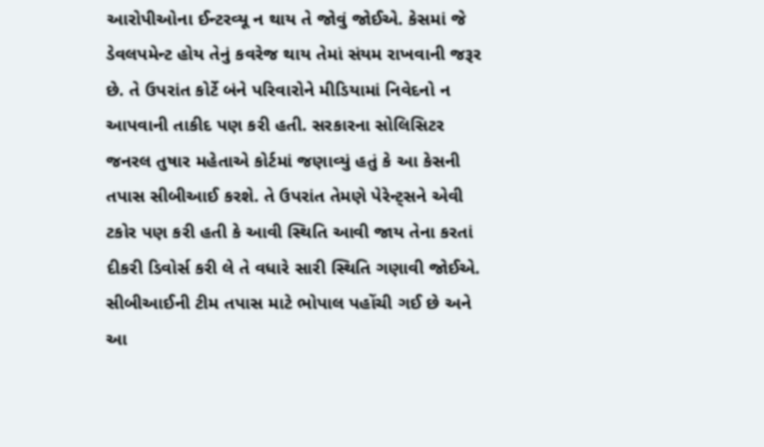આરોપીઓના ઈન્ટરવ્યૂ ન થાય તે જોવું જોઈએ. કેસમાં જે ડેવલપમેન્ટ હોય તેનું કવરેજ થાય તેમાં સંયમ રાખવાની જરૂર છે. તે ઉપરાંત કોર્ટે બંને પરિવારોને મીડિયામાં નિવેદનો ન આપવાની તાકીદ પણ કરી હતી. સરકારના સોલિસિટર જનરલ તુષાર મહેતાએ કોર્ટમાં જણાવ્યું હતું કે આ કેસની તપાસ સીબીઆઈ કરશે. તે ઉપરાંત તેમણે પેરેન્ટ્સને એવી ટકોર પણ કરી હતી કે આવી સ્થિતિ આવી જાય તેના કરતાં દીકરી ડિવોર્સ કરી લે તે વધારે સારી સ્થિતિ ગણાવી જોઈએ. સીબીઆઈની ટીમ તપાસ માટે ભોપાલ પહોંચી ગઈ છે અને આ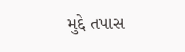મુદ્દે તપાસ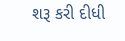શરૂ કરી દીધી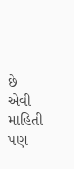છે એવી માહિતી પણ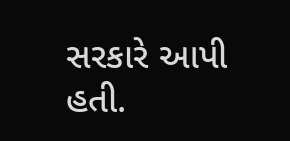સરકારે આપી હતી.